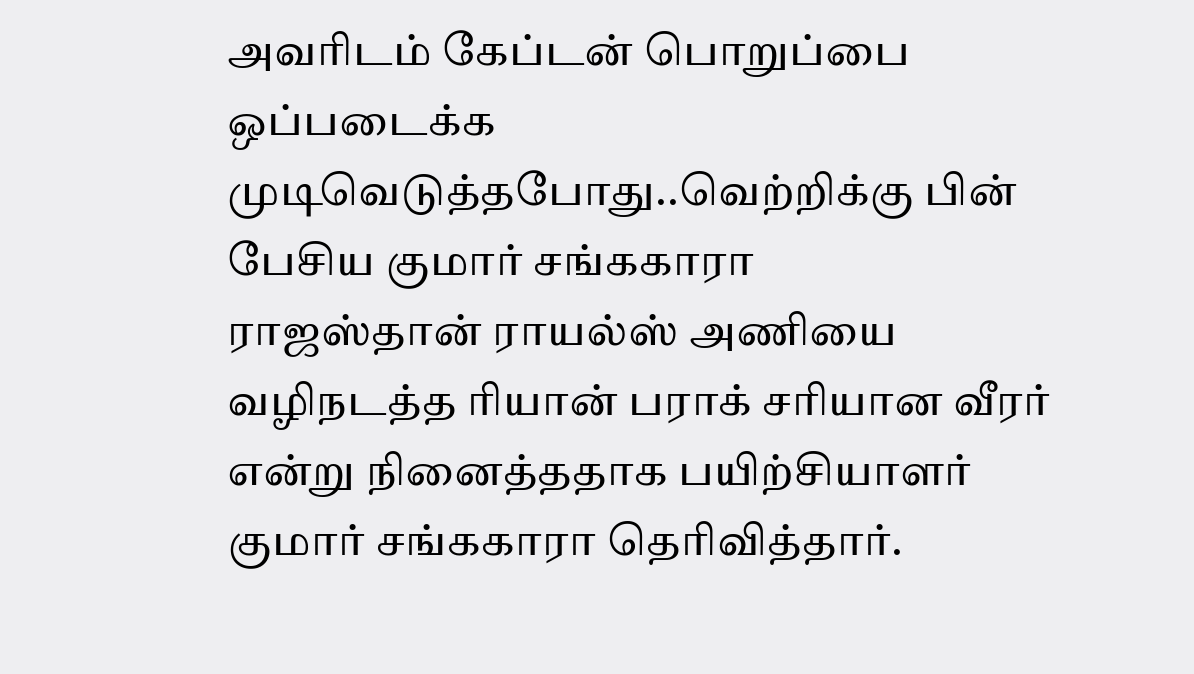அவரிடம் கேப்டன் பொறுப்பை ஒப்படைக்க முடிவெடுத்தபோது..வெற்றிக்கு பின் பேசிய குமார் சங்ககாரா
ராஜஸ்தான் ராயல்ஸ் அணியை வழிநடத்த ரியான் பராக் சரியான வீரர் என்று நினைத்ததாக பயிற்சியாளர் குமார் சங்ககாரா தெரிவித்தார்.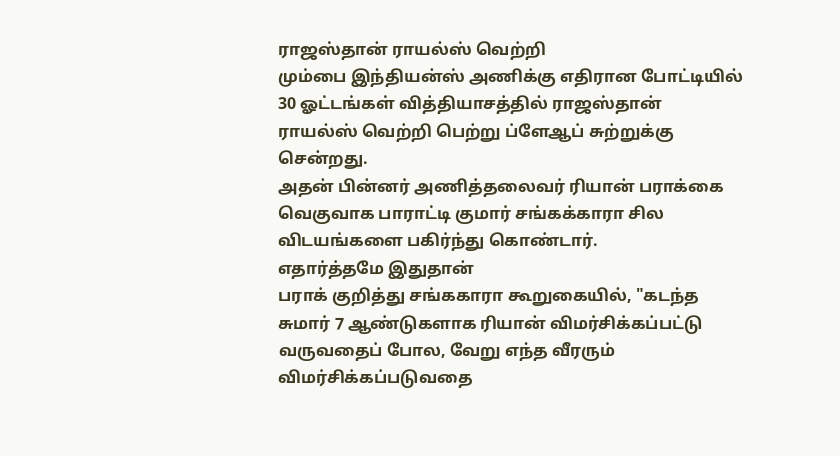ராஜஸ்தான் ராயல்ஸ் வெற்றி
மும்பை இந்தியன்ஸ் அணிக்கு எதிரான போட்டியில் 30 ஓட்டங்கள் வித்தியாசத்தில் ராஜஸ்தான் ராயல்ஸ் வெற்றி பெற்று ப்ளேஆப் சுற்றுக்கு சென்றது.
அதன் பின்னர் அணித்தலைவர் ரியான் பராக்கை வெகுவாக பாராட்டி குமார் சங்கக்காரா சில விடயங்களை பகிர்ந்து கொண்டார்.
எதார்த்தமே இதுதான்
பராக் குறித்து சங்ககாரா கூறுகையில், "கடந்த சுமார் 7 ஆண்டுகளாக ரியான் விமர்சிக்கப்பட்டு வருவதைப் போல, வேறு எந்த வீரரும் விமர்சிக்கப்படுவதை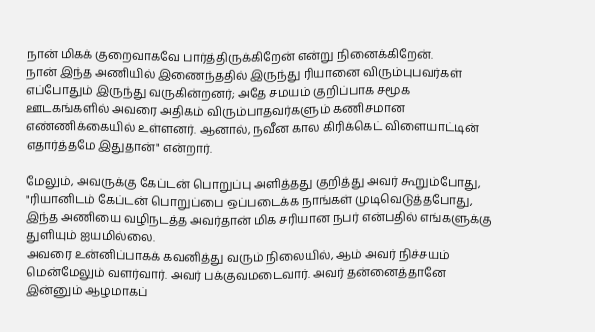நான் மிகக் குறைவாகவே பார்த்திருக்கிறேன் என்று நினைக்கிறேன்.
நான் இந்த அணியில் இணைந்ததில் இருந்து ரியானை விரும்புபவர்கள் எப்போதும் இருந்து வருகின்றனர்; அதே சமயம் குறிப்பாக சமூக ஊடகங்களில் அவரை அதிகம் விரும்பாதவர்களும் கணிசமான எண்ணிக்கையில் உள்ளனர். ஆனால், நவீன கால கிரிக்கெட் விளையாட்டின் எதார்த்தமே இதுதான்" என்றார்.

மேலும், அவருக்கு கேப்டன் பொறுப்பு அளித்தது குறித்து அவர் கூறும்போது, "ரியானிடம் கேப்டன் பொறுப்பை ஒப்படைக்க நாங்கள் முடிவெடுத்தபோது, இந்த அணியை வழிநடத்த அவர்தான் மிக சரியான நபர் என்பதில் எங்களுக்கு துளியும் ஐயமில்லை.
அவரை உன்னிப்பாகக் கவனித்து வரும் நிலையில், ஆம் அவர் நிச்சயம் மென்மேலும் வளர்வார். அவர் பக்குவமடைவார். அவர் தன்னைத்தானே இன்னும் ஆழமாகப்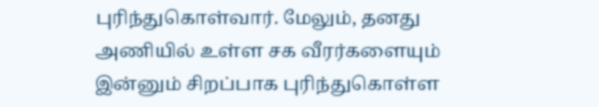புரிந்துகொள்வார். மேலும், தனது அணியில் உள்ள சக வீரர்களையும் இன்னும் சிறப்பாக புரிந்துகொள்ள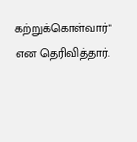கற்றுக்கொள்வார்" என தெரிவித்தார்.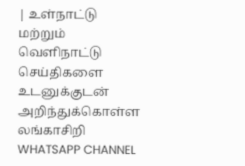| உள்நாட்டு மற்றும் வெளிநாட்டு செய்திகளை உடனுக்குடன் அறிந்துக்கொள்ள லங்காசிறி WHATSAPP CHANNEL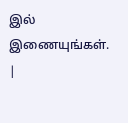இல் இணையுங்கள். |